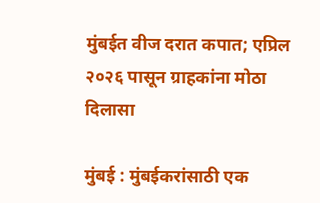मुंबईत वीज दरात कपात; एप्रिल २०२६ पासून ग्राहकांना मोठा दिलासा

मुंबई : मुंबईकरांसाठी एक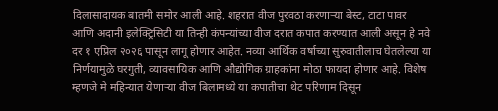दिलासादायक बातमी समोर आली आहे. शहरात वीज पुरवठा करणाऱ्या बेस्ट, टाटा पावर आणि अदानी इलेक्ट्रिसिटी या तिन्ही कंपन्यांच्या वीज दरात कपात करण्यात आली असून हे नवे दर १ एप्रिल २०२६ पासून लागू होणार आहेत. नव्या आर्थिक वर्षाच्या सुरुवातीलाच घेतलेल्या या निर्णयामुळे घरगुती, व्यावसायिक आणि औद्योगिक ग्राहकांना मोठा फायदा होणार आहे. विशेष म्हणजे मे महिन्यात येणाऱ्या वीज बिलामध्ये या कपातीचा थेट परिणाम दिसून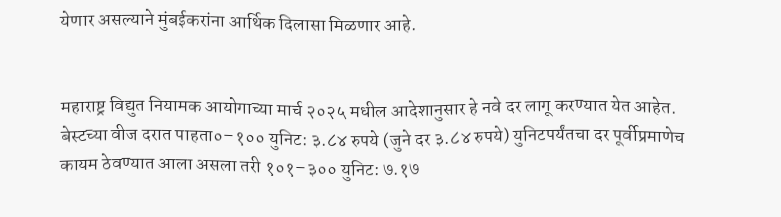येणार असल्याने मुंबईकरांना आर्थिक दिलासा मिळणार आहे.


महाराष्ट्र विद्युत नियामक आयोगाच्या मार्च २०२५ मधील आदेशानुसार हे नवे दर लागू करण्यात येत आहेत. बेस्टच्या वीज दरात पाहता०–१०० युनिट: ३.८४ रुपये (जुने दर ३.८४ रुपये) युनिटपर्यंतचा दर पूर्वीप्रमाणेच कायम ठेवण्यात आला असला तरी १०१–३०० युनिट: ७.१७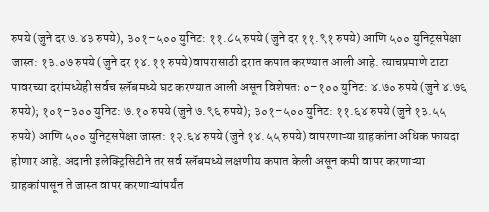रुपये (जुने दर ७.४३ रुपये), ३०१–५०० युनिट: ११.८५ रुपये (जुने दर ११.९१ रुपये) आणि ५०० युनिट्सपेक्षा जास्त: १३.०७ रुपये (जुने दर १४.११ रुपये)वापरासाठी दरात कपात करण्यात आली आहे. त्याचप्रमाणे टाटा पावरच्या दरांमध्येही सर्वच स्लॅबमध्ये घट करण्यात आली असून विशेषतः ०–१०० युनिट: ४.७० रुपये (जुने ४.७६ रुपये); १०१–३०० युनिट: ७.१० रुपये (जुने ७.९६ रुपये); ३०१–५०० युनिट: ११.६४ रुपये (जुने १३.५५ रुपये) आणि ५०० युनिट्सपेक्षा जास्त: १२.६४ रुपये (जुने १४.५५ रुपये) वापरणाऱ्या ग्राहकांना अधिक फायदा होणार आहे. अदानी इलेक्ट्रिसिटीने तर सर्व स्लॅबमध्ये लक्षणीय कपात केली असून कमी वापर करणाऱ्या ग्राहकांपासून ते जास्त वापर करणाऱ्यांपर्यंत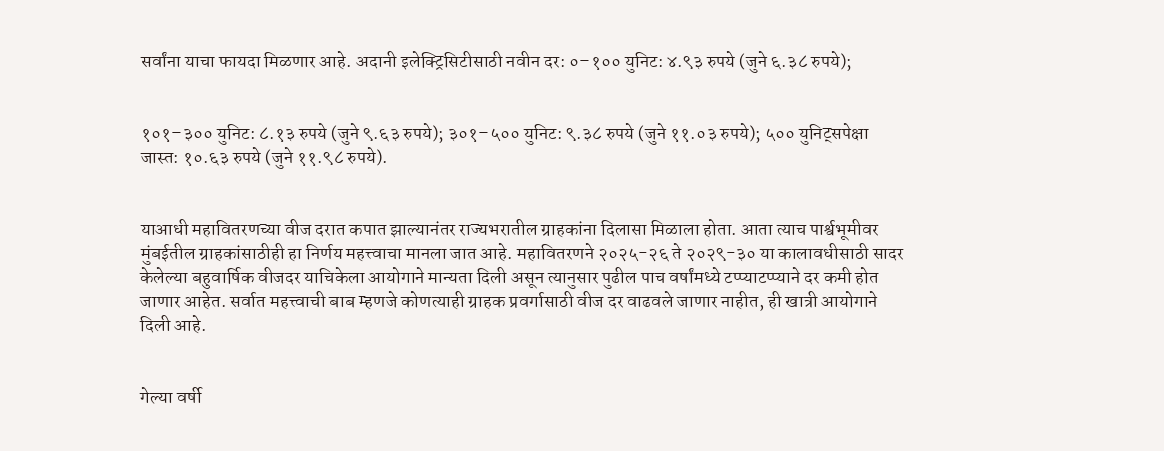सर्वांना याचा फायदा मिळणार आहे. अदानी इलेक्ट्रिसिटीसाठी नवीन दर: ०–१०० युनिट: ४.९३ रुपये (जुने ६.३८ रुपये);


१०१–३०० युनिट: ८.१३ रुपये (जुने ९.६३ रुपये); ३०१–५०० युनिट: ९.३८ रुपये (जुने ११.०३ रुपये); ५०० युनिट्सपेक्षा जास्त: १०.६३ रुपये (जुने ११.९८ रुपये).


याआधी महावितरणच्या वीज दरात कपात झाल्यानंतर राज्यभरातील ग्राहकांना दिलासा मिळाला होता. आता त्याच पार्श्वभूमीवर मुंबईतील ग्राहकांसाठीही हा निर्णय महत्त्वाचा मानला जात आहे. महावितरणने २०२५-२६ ते २०२९-३० या कालावधीसाठी सादर केलेल्या बहुवार्षिक वीजदर याचिकेला आयोगाने मान्यता दिली असून त्यानुसार पुढील पाच वर्षांमध्ये टप्प्याटप्प्याने दर कमी होत जाणार आहेत. सर्वात महत्त्वाची बाब म्हणजे कोणत्याही ग्राहक प्रवर्गासाठी वीज दर वाढवले जाणार नाहीत, ही खात्री आयोगाने दिली आहे.


गेल्या वर्षी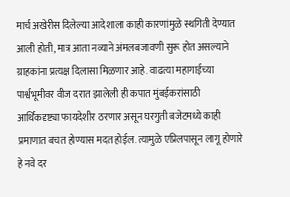मार्च अखेरीस दिलेल्या आदेशाला काही कारणांमुळे स्थगिती देण्यात आली होती, मात्र आता नव्याने अंमलबजावणी सुरू होत असल्याने ग्राहकांना प्रत्यक्ष दिलासा मिळणार आहे. वाढत्या महागाईच्या पार्श्वभूमीवर वीज दरात झालेली ही कपात मुंबईकरांसाठी आर्थिकदृष्ट्या फायदेशीर ठरणार असून घरगुती बजेटमध्ये काही प्रमाणात बचत होण्यास मदत होईल. त्यामुळे एप्रिलपासून लागू होणारे हे नवे दर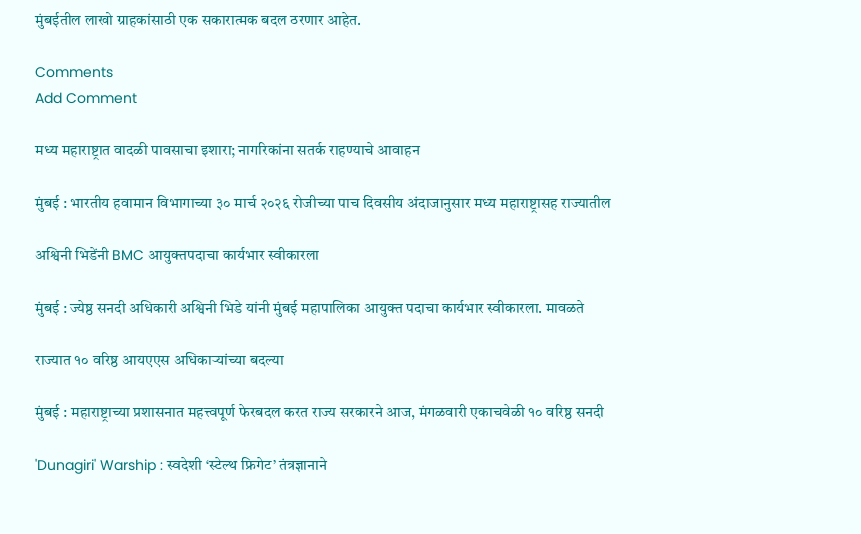मुंबईतील लाखो ग्राहकांसाठी एक सकारात्मक बदल ठरणार आहेत.

Comments
Add Comment

मध्य महाराष्ट्रात वादळी पावसाचा इशारा; नागरिकांना सतर्क राहण्याचे आवाहन

मुंबई : भारतीय हवामान विभागाच्या ३० मार्च २०२६ रोजीच्या पाच दिवसीय अंदाजानुसार मध्य महाराष्ट्रासह राज्यातील

अश्विनी भिडेंनी BMC आयुक्तपदाचा कार्यभार स्वीकारला

मुंबई : ज्येष्ठ सनदी अधिकारी अश्विनी भिडे यांनी मुंबई महापालिका आयुक्त पदाचा कार्यभार स्वीकारला. मावळते

राज्यात १० वरिष्ठ आयएएस अधिकाऱ्यांच्या बदल्या

मुंबई : महाराष्ट्राच्या प्रशासनात महत्त्वपूर्ण फेरबदल करत राज्य सरकारने आज, मंगळवारी एकाचवेळी १० वरिष्ठ सनदी

'Dunagiri' Warship : स्वदेशी ‘स्टेल्थ फ्रिगेट’ तंत्रज्ञानाने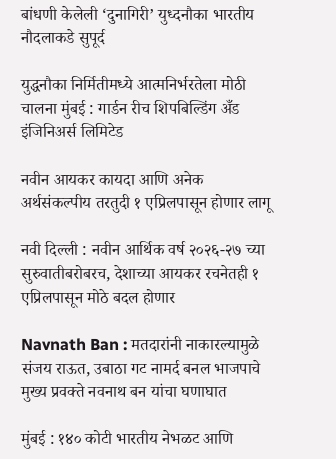बांधणी केलेली ‘दुनागिरी’ युध्दनौका भारतीय नौदलाकडे सुपूर्द

युद्धनौका निर्मितीमध्ये आत्मनिर्भरतेला मोठी चालना मुंबई : गार्डन रीच शिपबिल्डिंग अँड इंजिनिअर्स लिमिटेड

नवीन आयकर कायदा आणि अनेक अर्थसंकल्पीय तरतुदी १ एप्रिलपासून होणार लागू

नवी दिल्ली : नवीन आर्थिक वर्ष २०२६-२७ च्या सुरुवातीबरोबरच, देशाच्या आयकर रचनेतही १ एप्रिलपासून मोठे बदल होणार

Navnath Ban : मतदारांनी नाकारल्यामुळे संजय राऊत, उबाठा गट नामर्द बनल भाजपाचे मुख्य प्रवक्ते नवनाथ बन यांचा घणाघात

मुंबई : १४० कोटी भारतीय नेभळट आणि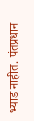भ्याड नाहीत. पंतप्रधान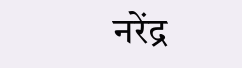नरेंद्र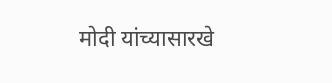मोदी यांच्यासारखे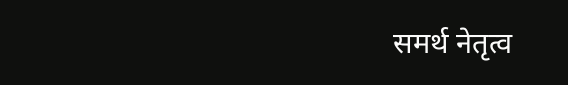समर्थ नेतृत्व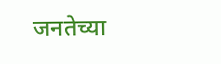जनतेच्या